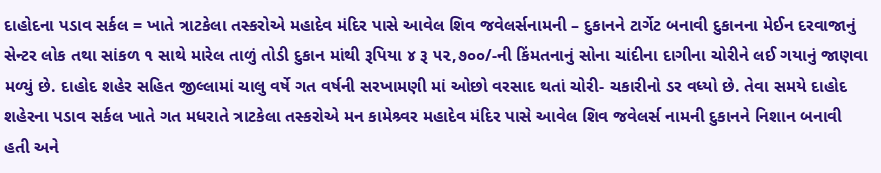દાહોદના પડાવ સર્કલ = ખાતે ત્રાટકેલા તસ્કરોએ મહાદેવ મંદિર પાસે આવેલ શિવ જવેલર્સનામની – દુકાનને ટાર્ગેટ બનાવી દુકાનના મેઈન દરવાજાનું સેન્ટર લોક તથા સાંકળ ૧ સાથે મારેલ તાળું તોડી દુકાન માંથી રૂપિયા ૪ રૂ ૫૨,૭૦૦/-ની કિંમતનાનું સોના ચાંદીના દાગીના ચોરીને લઈ ગયાનું જાણવા મળ્યું છે. દાહોદ શહેર સહિત જીલ્લામાં ચાલુ વર્ષે ગત વર્ષની સરખામણી માં ઓછો વરસાદ થતાં ચોરી- ચકારીનો ડર વધ્યો છે. તેવા સમયે દાહોદ શહેરના પડાવ સર્કલ ખાતે ગત મધરાતે ત્રાટકેલા તસ્કરોએ મન કામેશ્ર્વર મહાદેવ મંદિર પાસે આવેલ શિવ જવેલર્સ નામની દુકાનને નિશાન બનાવી હતી અને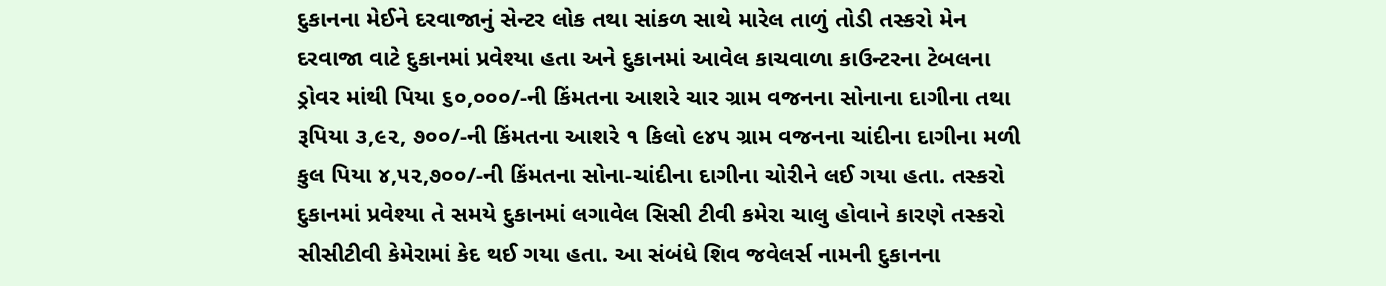દુકાનના મેઈને દરવાજાનું સેન્ટર લોક તથા સાંકળ સાથે મારેલ તાળું તોડી તસ્કરો મેન દરવાજા વાટે દુકાનમાં પ્રવેશ્યા હતા અને દુકાનમાં આવેલ કાચવાળા કાઉન્ટરના ટેબલના ડ્રોવર માંથી પિયા ૬૦,૦૦૦/-ની કિંમતના આશરે ચાર ગ્રામ વજનના સોનાના દાગીના તથા રૂપિયા ૩,૯૨, ૭૦૦/-ની કિંમતના આશરે ૧ કિલો ૯૪૫ ગ્રામ વજનના ચાંદીના દાગીના મળી કુલ પિયા ૪,૫૨,૭૦૦/-ની કિંમતના સોના-ચાંદીના દાગીના ચોરીને લઈ ગયા હતા. તસ્કરો દુકાનમાં પ્રવેશ્યા તે સમયે દુકાનમાં લગાવેલ સિસી ટીવી કમેરા ચાલુ હોવાને કારણે તસ્કરો સીસીટીવી કેમેરામાં કેદ થઈ ગયા હતા. આ સંબંધે શિવ જવેલર્સ નામની દુકાનના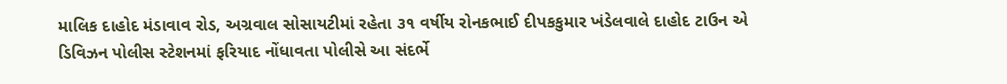માલિક દાહોદ મંડાવાવ રોડ, અગ્રવાલ સોસાયટીમાં રહેતા ૩૧ વર્ષીય રોનકભાઈ દીપકકુમાર ખંડેલવાલે દાહોદ ટાઉન એ ડિવિઝન પોલીસ સ્ટેશનમાં ફરિયાદ નોંધાવતા પોલીસે આ સંદર્ભે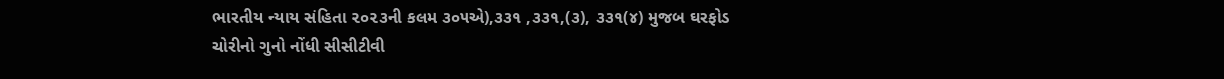ભારતીય ન્યાય સંહિતા ૨૦૨૩ની કલમ ૩૦૫એ),૩૩૧ ,૩૩૧,(૩), ૩૩૧(૪) મુજબ ઘરફોડ ચોરીનો ગુનો નોંધી સીસીટીવી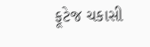ફૂટેજ ચકાસી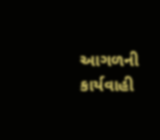આગળની કાર્યવાહી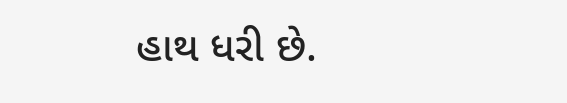હાથ ધરી છે.